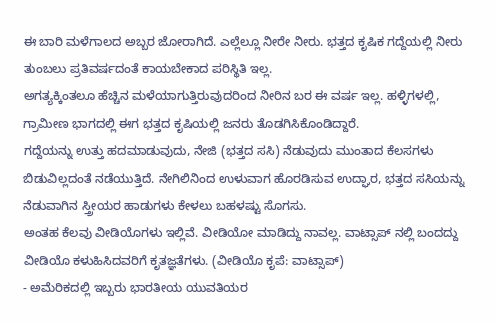ಈ ಬಾರಿ ಮಳೆಗಾಲದ ಅಬ್ಬರ ಜೋರಾಗಿದೆ. ಎಲ್ಲೆಲ್ಲೂ ನೀರೇ ನೀರು. ಭತ್ತದ ಕೃಷಿಕ ಗದ್ದೆಯಲ್ಲಿ ನೀರು ತುಂಬಲು ಪ್ರತಿವರ್ಷದಂತೆ ಕಾಯಬೇಕಾದ ಪರಿಸ್ಥಿತಿ ಇಲ್ಲ.
ಅಗತ್ಯಕ್ಕಿಂತಲೂ ಹೆಚ್ಚಿನ ಮಳೆಯಾಗುತ್ತಿರುವುದರಿಂದ ನೀರಿನ ಬರ ಈ ವರ್ಷ ಇಲ್ಲ. ಹಳ್ಳಿಗಳಲ್ಲಿ, ಗ್ರಾಮೀಣ ಭಾಗದಲ್ಲಿ ಈಗ ಭತ್ತದ ಕೃಷಿಯಲ್ಲಿ ಜನರು ತೊಡಗಿಸಿಕೊಂಡಿದ್ದಾರೆ.
ಗದ್ದೆಯನ್ನು ಉತ್ತು ಹದಮಾಡುವುದು, ನೇಜಿ (ಭತ್ತದ ಸಸಿ) ನೆಡುವುದು ಮುಂತಾದ ಕೆಲಸಗಳು ಬಿಡುವಿಲ್ಲದಂತೆ ನಡೆಯುತ್ತಿದೆ. ನೇಗಿಲಿನಿಂದ ಉಳುವಾಗ ಹೊರಡಿಸುವ ಉದ್ಘಾರ, ಭತ್ತದ ಸಸಿಯನ್ನು ನೆಡುವಾಗಿನ ಸ್ತ್ರೀಯರ ಹಾಡುಗಳು ಕೇಳಲು ಬಹಳಷ್ಟು ಸೊಗಸು.
ಅಂತಹ ಕೆಲವು ವೀಡಿಯೊಗಳು ಇಲ್ಲಿವೆ. ವೀಡಿಯೋ ಮಾಡಿದ್ದು ನಾವಲ್ಲ. ವಾಟ್ಸಾಪ್ ನಲ್ಲಿ ಬಂದದ್ದು ವೀಡಿಯೊ ಕಳುಹಿಸಿದವರಿಗೆ ಕೃತಜ್ಞತೆಗಳು. (ವೀಡಿಯೊ ಕೃಪೆ: ವಾಟ್ಸಾಪ್)
- ಅಮೆರಿಕದಲ್ಲಿ ಇಬ್ಬರು ಭಾರತೀಯ ಯುವತಿಯರ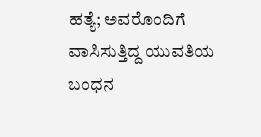ಹತ್ಯೆ; ಅವರೊಂದಿಗೆ ವಾಸಿಸುತ್ತಿದ್ದ ಯುವತಿಯ ಬಂಧನ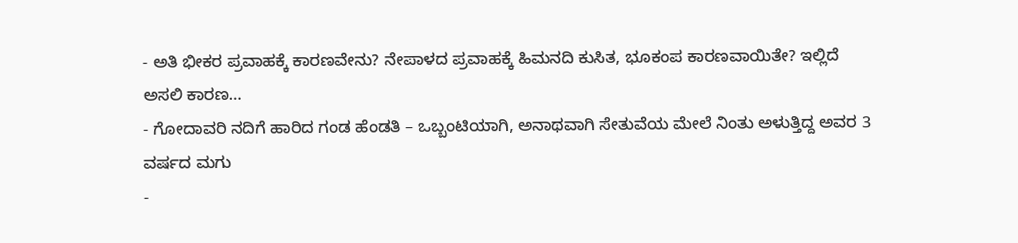- ಅತಿ ಭೀಕರ ಪ್ರವಾಹಕ್ಕೆ ಕಾರಣವೇನು? ನೇಪಾಳದ ಪ್ರವಾಹಕ್ಕೆ ಹಿಮನದಿ ಕುಸಿತ, ಭೂಕಂಪ ಕಾರಣವಾಯಿತೇ? ಇಲ್ಲಿದೆ ಅಸಲಿ ಕಾರಣ…
- ಗೋದಾವರಿ ನದಿಗೆ ಹಾರಿದ ಗಂಡ ಹೆಂಡತಿ – ಒಬ್ಬಂಟಿಯಾಗಿ, ಅನಾಥವಾಗಿ ಸೇತುವೆಯ ಮೇಲೆ ನಿಂತು ಅಳುತ್ತಿದ್ದ ಅವರ 3 ವರ್ಷದ ಮಗು
-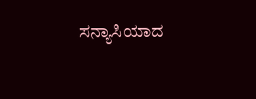ಸನ್ಯಾಸಿಯಾದ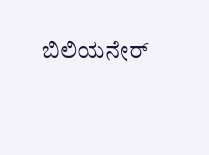ಬಿಲಿಯನೇರ್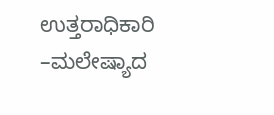ಉತ್ತರಾಧಿಕಾರಿ –ಮಲೇಷ್ಯಾದ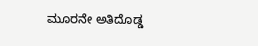ಮೂರನೇ ಅತಿದೊಡ್ಡ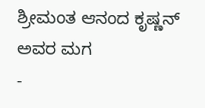ಶ್ರೀಮಂತ ಆನಂದ ಕೃಷ್ಣನ್ ಅವರ ಮಗ
-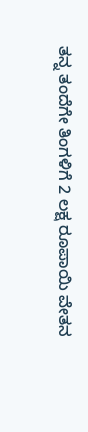ತನ್ನ ತಂದೆಗೇ ತಿಂಗಳಿಗೆ 2 ಲಕ್ಷ ರೂಪಾಯಿ ವೇತನ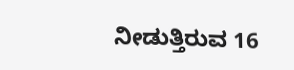ನೀಡುತ್ತಿರುವ 16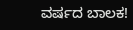ವರ್ಷದ ಬಾಲಕ!